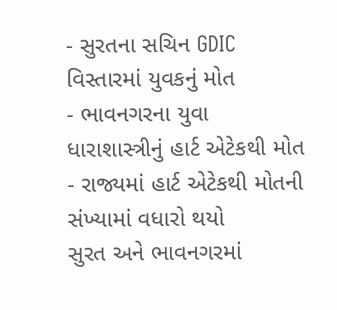- સુરતના સચિન GDIC વિસ્તારમાં યુવકનું મોત
- ભાવનગરના યુવા ધારાશાસ્ત્રીનું હાર્ટ એટેકથી મોત
- રાજ્યમાં હાર્ટ એટેકથી મોતની સંખ્યામાં વધારો થયો
સુરત અને ભાવનગરમાં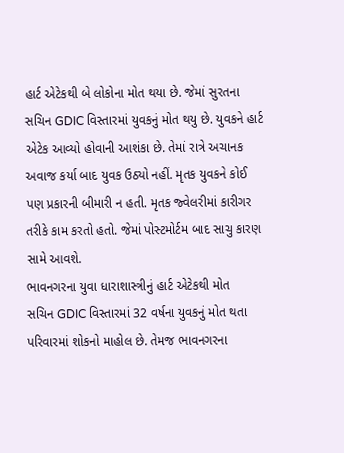હાર્ટ એટેકથી બે લોકોના મોત થયા છે. જેમાં સુરતના સચિન GDIC વિસ્તારમાં યુવકનું મોત થયુ છે. યુવકને હાર્ટ એટેક આવ્યો હોવાની આશંકા છે. તેમાં રાત્રે અચાનક અવાજ કર્યા બાદ યુવક ઉઠ્યો નહીં. મૃતક યુવકને કોઈ પણ પ્રકારની બીમારી ન હતી. મૃતક જ્વેલરીમાં કારીગર તરીકે કામ કરતો હતો. જેમાં પોસ્ટમોર્ટમ બાદ સાચુ કારણ સામે આવશે.
ભાવનગરના યુવા ધારાશાસ્ત્રીનું હાર્ટ એટેકથી મોત
સચિન GDIC વિસ્તારમાં 32 વર્ષના યુવકનું મોત થતા પરિવારમાં શોકનો માહોલ છે. તેમજ ભાવનગરના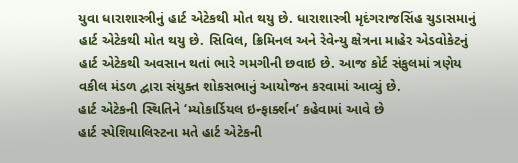યુવા ધારાશાસ્ત્રીનું હાર્ટ એટેકથી મોત થયુ છે. ધારાશાસ્ત્રી મૃદંગરાજસિંહ ચુડાસમાનું હાર્ટ એટેકથી મોત થયુ છે. સિવિલ, ક્રિમિનલ અને રેવેન્યુ ક્ષેત્રના માહેર એડવોકેટનું હાર્ટ એટેકથી અવસાન થતાં ભારે ગમગીની છવાઇ છે. આજ કોર્ટ સંકુલમાં ત્રણેય વકીલ મંડળ દ્વારા સંયુક્ત શોકસભાનું આયોજન કરવામાં આવ્યું છે.
હાર્ટ એટેકની સ્થિતિને ‘મ્યોકાર્ડિયલ ઇન્ફાર્ક્શન’ કહેવામાં આવે છે
હાર્ટ સ્પેશિયાલિસ્ટના મતે હાર્ટ એટેકની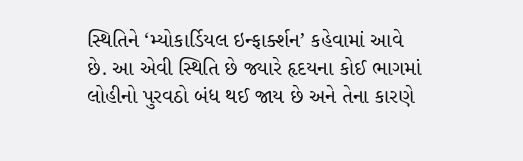સ્થિતિને ‘મ્યોકાર્ડિયલ ઇન્ફાર્ક્શન’ કહેવામાં આવે છે. આ એવી સ્થિતિ છે જ્યારે હૃદયના કોઈ ભાગમાં લોહીનો પુરવઠો બંધ થઈ જાય છે અને તેના કારણે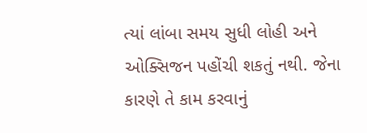ત્યાં લાંબા સમય સુધી લોહી અને ઓક્સિજન પહોંચી શકતું નથી. જેના કારણે તે કામ કરવાનું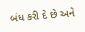બંધ કરી દે છે અને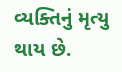વ્યક્તિનું મૃત્યુ થાય છે.